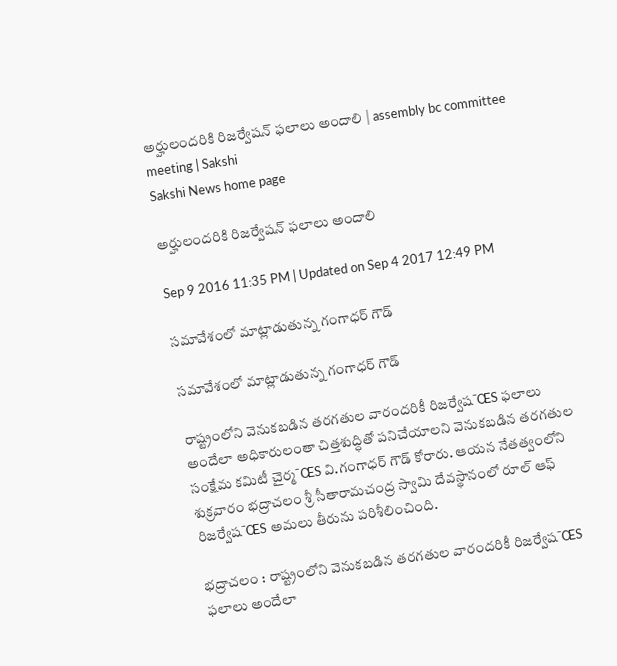అర్హులందరికి రిజర్వేషన్‌ ఫలాలు అందాలి | assembly bc committee meeting | Sakshi
Sakshi News home page

అర్హులందరికి రిజర్వేషన్‌ ఫలాలు అందాలి

Sep 9 2016 11:35 PM | Updated on Sep 4 2017 12:49 PM

సమావేశంలో మాట్లాడుతున్న గంగాధర్‌ గౌడ్‌

సమావేశంలో మాట్లాడుతున్న గంగాధర్‌ గౌడ్‌

రాష్ట్రంలోని వెనుకబడిన తరగతుల వారందరికీ రిజర్వేష¯ŒS ఫలాలు అందేలా అధికారులంతా చిత్తశుద్ధితో పనిచేయాలని వెనుకబడిన తరగతుల సంక్షేమ కమిటీ చైర్మ¯ŒS వి.గంగాధర్‌ గౌడ్‌ కోరారు. ఆయన నేతత్వంలోని శుక్రవారం భద్రాచలం శ్రీ సీతారామచంద్ర స్వామి దేవస్థానంలో రూల్‌ ఆఫ్‌ రిజర్వేష¯ŒS అమలు తీరును పరిశీలించింది.

భద్రాచలం : రాష్ట్రంలోని వెనుకబడిన తరగతుల వారందరికీ రిజర్వేష¯ŒS ఫలాలు అందేలా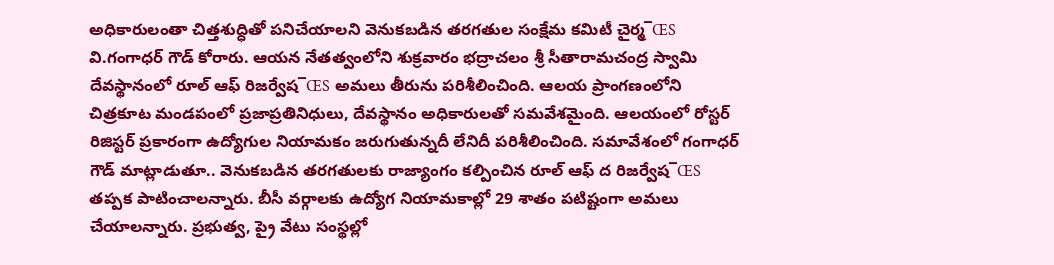అధికారులంతా చిత్తశుద్ధితో పనిచేయాలని వెనుకబడిన తరగతుల సంక్షేమ కమిటీ చైర్మ¯ŒS వి.గంగాధర్‌ గౌడ్‌ కోరారు. ఆయన నేతత్వంలోని శుక్రవారం భద్రాచలం శ్రీ సీతారామచంద్ర స్వామి దేవస్థానంలో రూల్‌ ఆఫ్‌ రిజర్వేష¯ŒS అమలు తీరును పరిశీలించింది. ఆలయ ప్రాంగణంలోని చిత్రకూట మండపంలో ప్రజాప్రతినిధులు, దేవస్థానం అధికారులతో సమవేశమైంది. ఆలయంలో రోస్టర్‌ రిజిస్టర్‌ ప్రకారంగా ఉద్యోగుల నియామకం జరుగుతున్నదీ లేనిదీ పరిశీలించింది. సమావేశంలో గంగాధర్‌ గౌడ్‌ మాట్లాడుతూ.. వెనుకబడిన తరగతులకు రాజ్యాంగం కల్పించిన రూల్‌ ఆఫ్‌ ద రిజర్వేష¯ŒS తప్పక పాటించాలన్నారు. బీసీ వర్గాలకు ఉద్యోగ నియామకాల్లో 29 శాతం పటిష్టంగా అమలు చేయాలన్నారు. ప్రభుత్వ, ప్రై వేటు సంస్థల్లో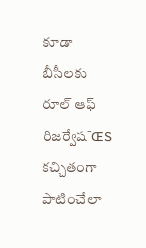కూడా బీసీలకు రూల్‌ ఆఫ్‌ రిజర్వేష¯ŒS కచ్చితంగా పాటించేలా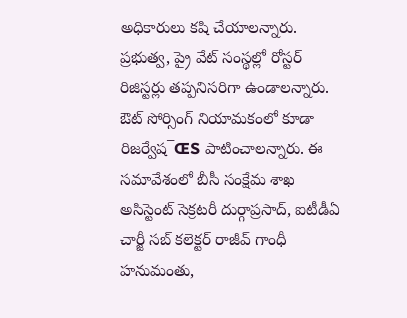అధికారులు కషి చేయాలన్నారు. ప్రభుత్వ, ప్రై వేట్‌ సంస్థల్లో రోస్టర్‌ రిజిస్టర్లు తప్పనిసరిగా ఉండాలన్నారు. ఔట్‌ సోర్సింగ్‌ నియామకంలో కూడా రిజర్వేష¯ŒS పాటించాలన్నారు. ఈ సమావేశంలో బీసీ సంక్షేమ శాఖ అసిస్టెంట్‌ సెక్రటరీ దుర్గాప్రసాద్, ఐటీడీఏ చార్జీ సబ్‌ కలెక్టర్‌ రాజీవ్‌ గాంధీ హనుమంతు,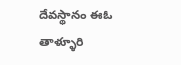దేవస్థానం ఈఓ తాళ్ళూరి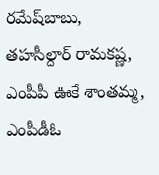రమేష్‌బాబు, తహసీల్దార్‌ రామకష్ణ, ఎంపీపీ ఊకే శాంతమ్మ, ఎంపీడీఓ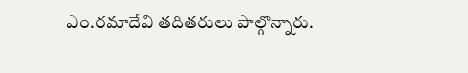ఎం.రమాదేవి తదితరులు పాల్గొన్నారు.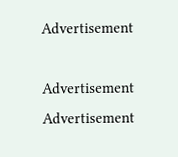Advertisement

Advertisement
Advertisement